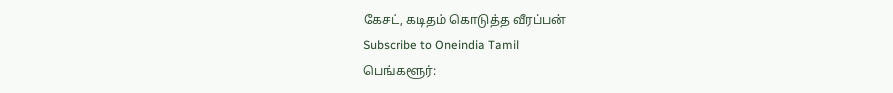கேசட், கடிதம் கொடுத்த வீரப்பன்
Subscribe to Oneindia Tamil
பெங்களூர்: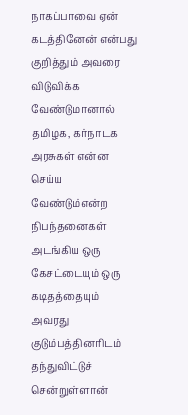நாகப்பாவை ஏன் கடத்தினேன் என்பது குறித்தும் அவரை விடுவிக்க வேண்டுமானால் தமிழக, கர்நாடக அரசுகள் என்ன செய்ய வேண்டும்என்ற நிபந்தனைகள் அடங்கிய ஒரு கேசட்டையும் ஒரு கடிதத்தையும் அவரது குடும்பத்தினரிடம் தந்துவிட்டுச் சென்றுள்ளான்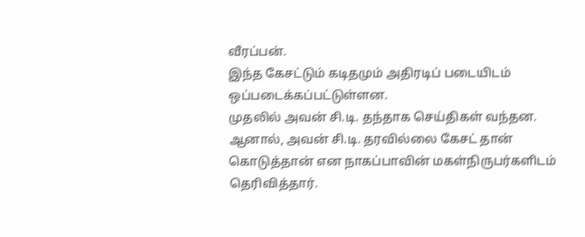வீரப்பன்.
இந்த கேசட்டும் கடிதமும் அதிரடிப் படையிடம் ஒப்படைக்கப்பட்டுள்ளன.
முதலில் அவன் சி.டி. தந்தாக செய்திகள் வந்தன. ஆனால், அவன் சி.டி. தரவில்லை கேசட் தான் கொடுத்தான் என நாகப்பாவின் மகள்நிருபர்களிடம் தெரிவித்தார்.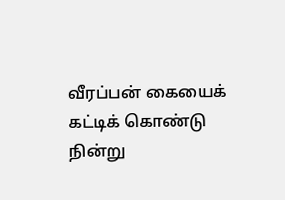வீரப்பன் கையைக் கட்டிக் கொண்டு நின்று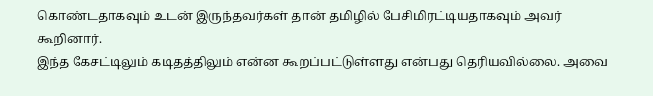கொண்டதாகவும் உடன் இருந்தவர்கள் தான் தமிழில் பேசிமிரட்டியதாகவும் அவர் கூறினார்.
இந்த கேசட்டிலும் கடிதத்திலும் என்ன கூறப்பட்டுள்ளது என்பது தெரியவில்லை. அவை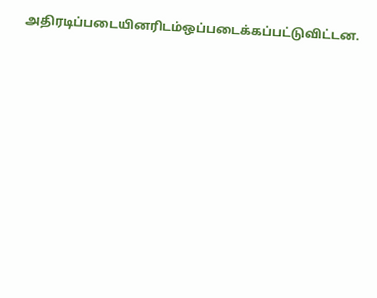அதிரடிப்படையினரிடம்ஒப்படைக்கப்பட்டுவிட்டன.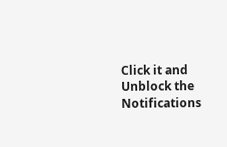Click it and Unblock the Notifications